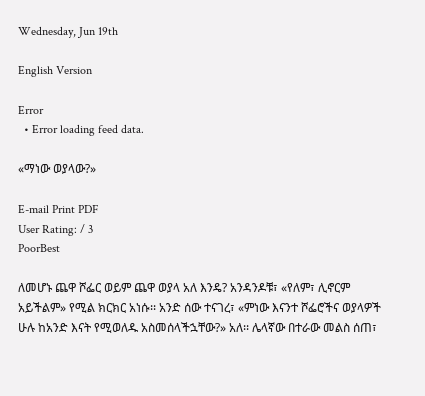Wednesday, Jun 19th

English Version

Error
  • Error loading feed data.

«ማነው ወያላው?»

E-mail Print PDF
User Rating: / 3
PoorBest

ለመሆኑ ጨዋ ሾፌር ወይም ጨዋ ወያላ አለ እንዴ? አንዳንዶቹ፣ «የለም፣ ሊኖርም አይችልም» የሚል ክርክር አነሱ፡፡ አንድ ሰው ተናገረ፣ «ምነው እናንተ ሾፌሮችና ወያላዎች ሁሉ ከአንድ እናት የሚወለዱ አስመሰላችኋቸው?» አለ፡፡ ሌላኛው በተራው መልስ ሰጠ፣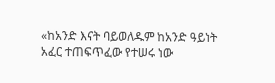«ከአንድ እናት ባይወለዱም ከአንድ ዓይነት አፈር ተጠፍጥፈው የተሠሩ ነው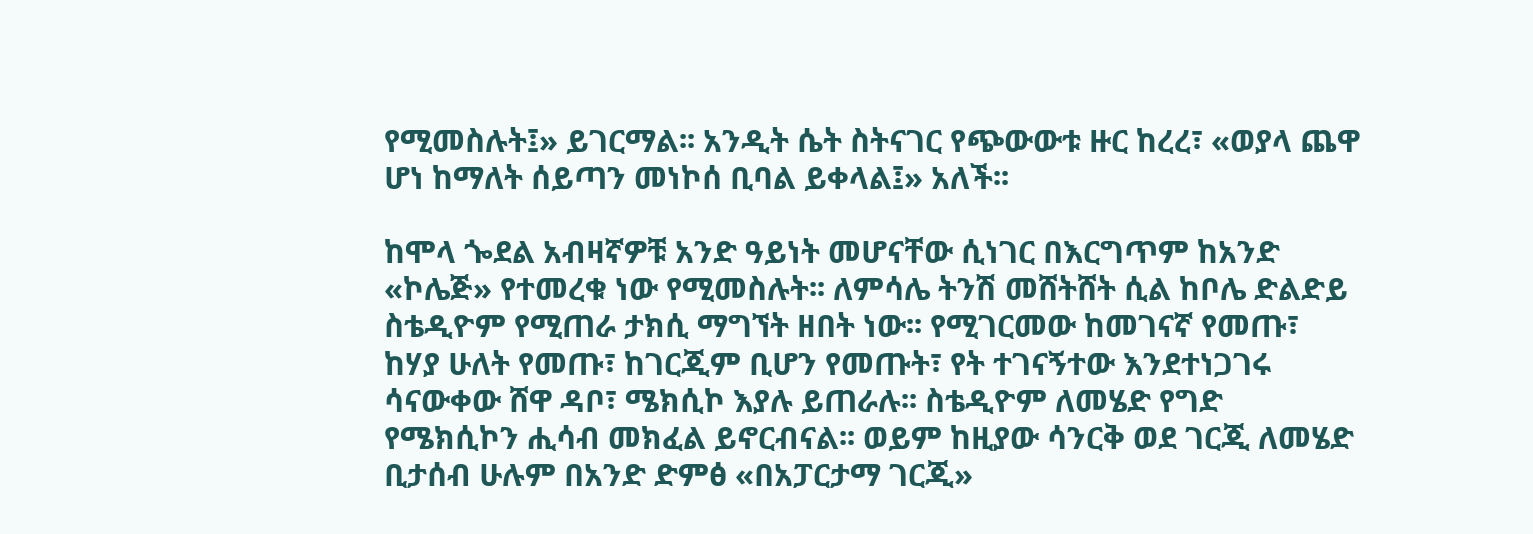የሚመስሉት፤» ይገርማል፡፡ አንዲት ሴት ስትናገር የጭውውቱ ዙር ከረረ፣ «ወያላ ጨዋ ሆነ ከማለት ሰይጣን መነኮሰ ቢባል ይቀላል፤» አለች፡፡

ከሞላ ጐደል አብዛኛዎቹ አንድ ዓይነት መሆናቸው ሲነገር በእርግጥም ከአንድ «ኮሌጅ» የተመረቁ ነው የሚመስሉት፡፡ ለምሳሌ ትንሽ መሸትሸት ሲል ከቦሌ ድልድይ ስቴዲዮም የሚጠራ ታክሲ ማግኘት ዘበት ነው፡፡ የሚገርመው ከመገናኛ የመጡ፣ ከሃያ ሁለት የመጡ፣ ከገርጂም ቢሆን የመጡት፣ የት ተገናኝተው እንደተነጋገሩ ሳናውቀው ሸዋ ዳቦ፣ ሜክሲኮ እያሉ ይጠራሉ፡፡ ስቴዲዮም ለመሄድ የግድ የሜክሲኮን ሒሳብ መክፈል ይኖርብናል፡፡ ወይም ከዚያው ሳንርቅ ወደ ገርጂ ለመሄድ ቢታሰብ ሁሉም በአንድ ድምፅ «በአፓርታማ ገርጂ»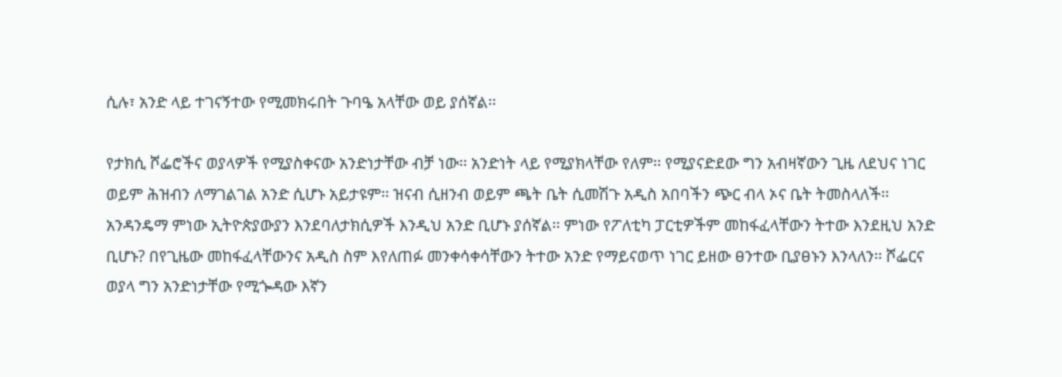ሲሉ፣ አንድ ላይ ተገናኝተው የሚመክሩበት ጉባዔ አላቸው ወይ ያሰኛል፡፡

የታክሲ ሾፌሮችና ወያላዎች የሚያስቀናው አንድነታቸው ብቻ ነው፡፡ አንድነት ላይ የሚያክላቸው የለም፡፡ የሚያናድደው ግን አብዛኛውን ጊዜ ለደህና ነገር ወይም ሕዝብን ለማገልገል አንድ ሲሆኑ አይታዩም፡፡ ዝናብ ሲዘንብ ወይም ጫት ቤት ሲመሽጉ አዲስ አበባችን ጭር ብላ ኦና ቤት ትመስላለች፡፡ አንዳንዴማ ምነው ኢትዮጵያውያን እንደባለታክሲዎች እንዲህ አንድ ቢሆኑ ያሰኛል፡፡ ምነው የፖለቲካ ፓርቲዎችም መከፋፈላቸውን ትተው እንደዚህ አንድ ቢሆኑ? በየጊዜው መከፋፈላቸውንና አዲስ ስም እየለጠፉ መንቀሳቀሳቸውን ትተው አንድ የማይናወጥ ነገር ይዘው ፀንተው ቢያፀኑን እንላለን፡፡ ሾፌርና ወያላ ግን አንድነታቸው የሚጐዳው እኛን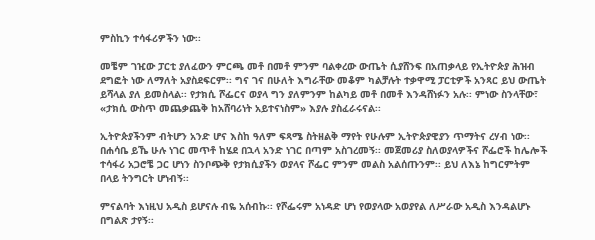ምስኪን ተሳፋሪዎችን ነው፡፡

መቼም ገዢው ፓርቲ ያለፈውን ምርጫ መቶ በመቶ ምንም ባልቀረው ውጤት ሲያሸንፍ በአጠቃላይ የኢትዮጵያ ሕዝብ ደግፎት ነው ለማለት አያስደፍርም፡፡ ግና ገና በሁለት እግራቸው መቆም ካልቻሉት ተቃዋሚ ፓርቲዎች አንጻር ይህ ውጤት ይሻላል ያለ ይመስላል፡፡ የታክሲ ሾፌርና ወያላ ግን ያለምንም ከልካይ መቶ በመቶ እንዳሸነፉን አሉ፡፡ ምነው ስንላቸው፣ «ታክሲ ውስጥ መጨቃጨቅ ከአሸባሪነት አይተናነስም» እያሉ ያስፈራሩናል፡፡

ኢትዮጵያችንም ብትሆን አንድ ሆና እስከ ዓለም ፍጻሜ ስትዘልቅ ማየት የሁሉም ኢትዮጵያዊያን ጥማትና ረሃብ ነው፡፡ በሐሳቤ ይኼ ሁሉ ነገር መጥቶ ከሄደ በኋላ አንድ ነገር በጣም አስገረመኝ፡፡ መጀመሪያ ስለወያላዎችና ሾፌሮች ከሌሎች ተሳፋሪ አጋሮቼ ጋር ሆነን ስንቦጭቅ የታክሲያችን ወያላና ሾፌር ምንም መልስ አልሰጡንም፡፡ ይህ ለእኔ ከግርምትም በላይ ትንግርት ሆነብኝ፡፡

ምናልባት እነዚህ አዲስ ይሆናሉ ብዬ አሰብኩ፡፡ የሾፌሩም አነዳድ ሆነ የወያላው አወያየል ለሥራው አዲስ እንዳልሆኑ በግልጽ ታየኝ፡፡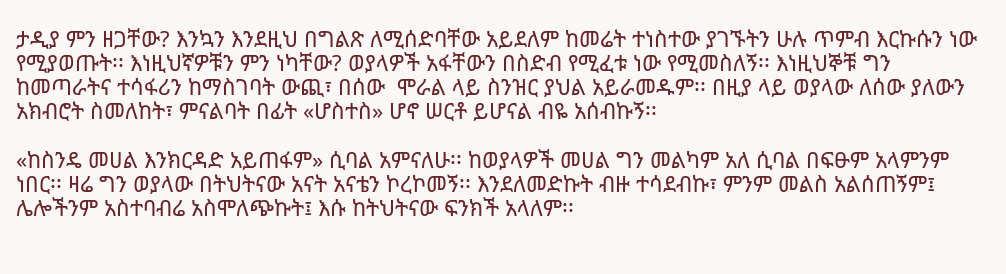ታዲያ ምን ዘጋቸው? እንኳን እንደዚህ በግልጽ ለሚሰድባቸው አይደለም ከመሬት ተነስተው ያገኙትን ሁሉ ጥምብ እርኩሱን ነው የሚያወጡት፡፡ እነዚህኛዎቹን ምን ነካቸው? ወያላዎች አፋቸውን በስድብ የሚፈቱ ነው የሚመስለኝ፡፡ እነዚህኞቹ ግን ከመጣራትና ተሳፋሪን ከማስገባት ውጪ፣ በሰው  ሞራል ላይ ስንዝር ያህል አይራመዱም፡፡ በዚያ ላይ ወያላው ለሰው ያለውን አክብሮት ስመለከት፣ ምናልባት በፊት «ሆስተስ» ሆኖ ሠርቶ ይሆናል ብዬ አሰብኩኝ፡፡

«ከስንዴ መሀል እንክርዳድ አይጠፋም» ሲባል አምናለሁ፡፡ ከወያላዎች መሀል ግን መልካም አለ ሲባል በፍፁም አላምንም ነበር፡፡ ዛሬ ግን ወያላው በትህትናው አናት አናቴን ኮረኮመኝ፡፡ እንደለመድኩት ብዙ ተሳደብኩ፣ ምንም መልስ አልሰጠኝም፤ ሌሎችንም አስተባብሬ አስሞለጭኩት፤ እሱ ከትህትናው ፍንክች አላለም፡፡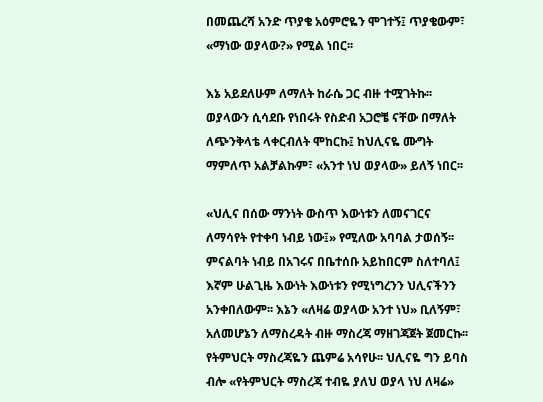በመጨረሻ አንድ ጥያቄ አዕምሮዬን ሞገተኝ፤ ጥያቄውም፣ «ማነው ወያላው?» የሚል ነበር፡፡

እኔ አይደለሁም ለማለት ከራሴ ጋር ብዙ ተሟገትኩ፡፡ ወያላውን ሲሳደቡ የነበሩት የስድብ አጋሮቼ ናቸው በማለት ለጭንቅላቴ ላቀርብለት ሞከርኩ፤ ከህሊናዬ ሙግት ማምለጥ አልቻልኩም፣ «አንተ ነህ ወያላው» ይለኝ ነበር፡፡

«ህሊና በሰው ማንነት ውስጥ እውነቱን ለመናገርና ለማሳየት የተቀባ ነብይ ነው፤» የሚለው አባባል ታወሰኝ፡፡ ምናልባት ነብይ በአገሩና በቤተሰቡ አይከበርም ስለተባለ፤ እኛም ሁልጊዜ እውነት እውነቱን የሚነግረንን ህሊናችንን አንቀበለውም፡፡ እኔን «ለዛሬ ወያላው አንተ ነህ» ቢለኝም፣ አለመሆኔን ለማስረዳት ብዙ ማስረጃ ማዘገጃጀት ጀመርኩ፡፡ የትምህርት ማስረጃዬን ጨምሬ አሳየሁ፡፡ ህሊናዬ ግን ይባስ ብሎ «የትምህርት ማስረጃ ተብዬ ያለህ ወያላ ነህ ለዛሬ»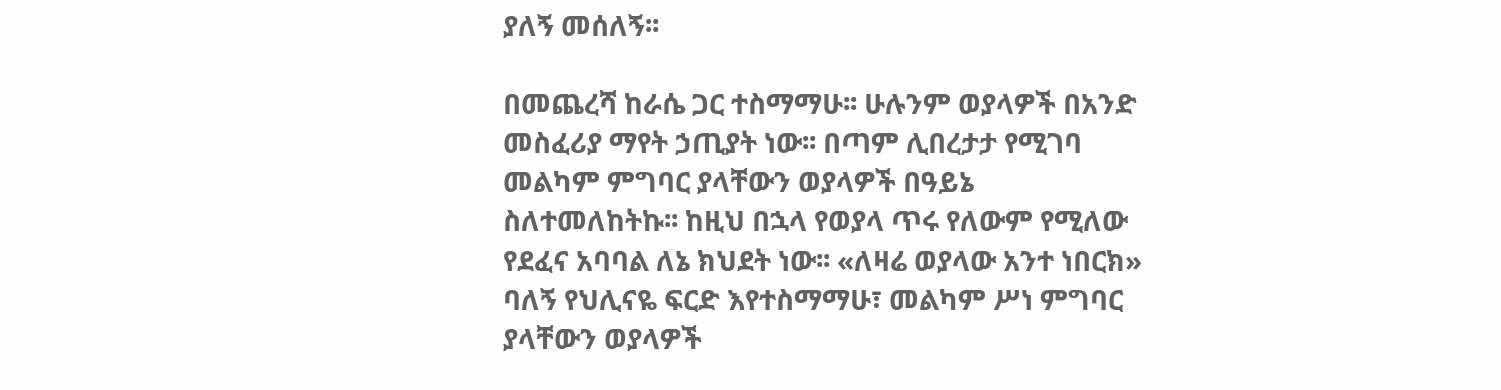ያለኝ መሰለኝ፡፡

በመጨረሻ ከራሴ ጋር ተስማማሁ፡፡ ሁሉንም ወያላዎች በአንድ መስፈሪያ ማየት ኃጢያት ነው፡፡ በጣም ሊበረታታ የሚገባ መልካም ምግባር ያላቸውን ወያላዎች በዓይኔ ስለተመለከትኩ፡፡ ከዚህ በኋላ የወያላ ጥሩ የለውም የሚለው የደፈና አባባል ለኔ ክህደት ነው፡፡ «ለዛሬ ወያላው አንተ ነበርክ» ባለኝ የህሊናዬ ፍርድ እየተስማማሁ፣ መልካም ሥነ ምግባር ያላቸውን ወያላዎች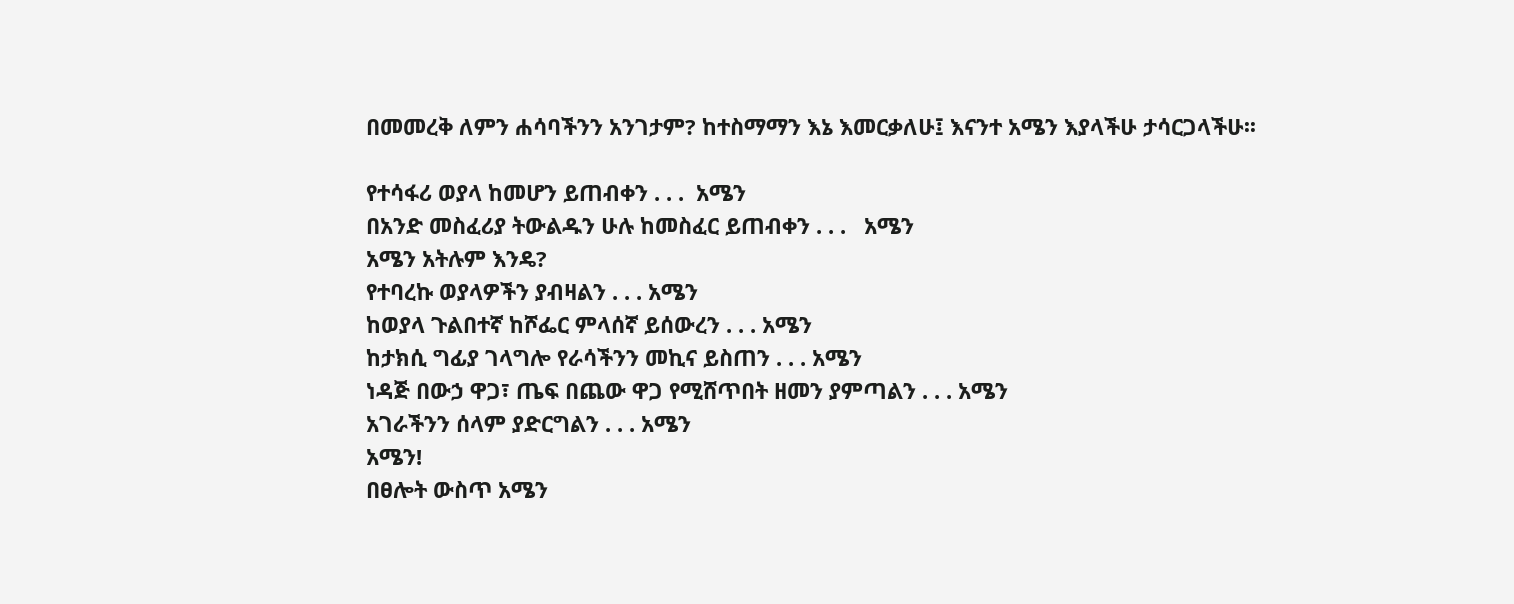በመመረቅ ለምን ሐሳባችንን አንገታም? ከተስማማን እኔ እመርቃለሁ፤ እናንተ አሜን እያላችሁ ታሳርጋላችሁ፡፡

የተሳፋሪ ወያላ ከመሆን ይጠብቀን . . .  አሜን
በአንድ መስፈሪያ ትውልዱን ሁሉ ከመስፈር ይጠብቀን . . .   አሜን
አሜን አትሉም እንዴ?
የተባረኩ ወያላዎችን ያብዛልን . . . አሜን
ከወያላ ጉልበተኛ ከሾፌር ምላሰኛ ይሰውረን . . . አሜን
ከታክሲ ግፊያ ገላግሎ የራሳችንን መኪና ይስጠን . . . አሜን
ነዳጅ በውኃ ዋጋ፣ ጤፍ በጨው ዋጋ የሚሸጥበት ዘመን ያምጣልን . . . አሜን
አገራችንን ሰላም ያድርግልን . . . አሜን
አሜን!
በፀሎት ውስጥ አሜን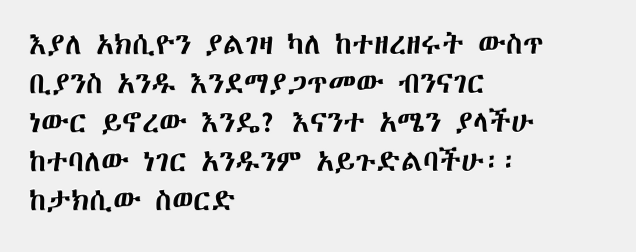እያለ አክሲዮን ያልገዛ ካለ ከተዘረዘሩት ውስጥ ቢያንስ አንዱ እንደማያጋጥመው ብንናገር ነውር ይኖረው እንዴ? እናንተ አሜን ያላችሁ ከተባለው ነገር አንዱንም አይጉድልባችሁ፡፡ ከታክሲው ስወርድ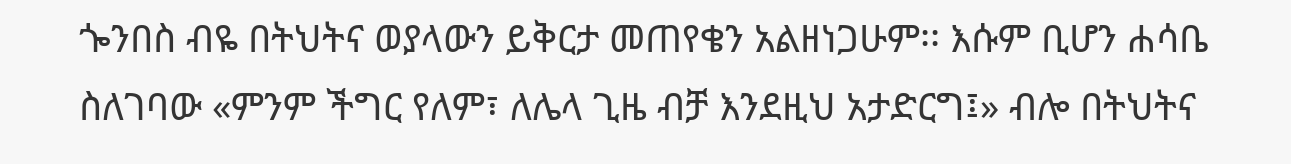ጐንበስ ብዬ በትህትና ወያላውን ይቅርታ መጠየቄን አልዘነጋሁም፡፡ እሱም ቢሆን ሐሳቤ ስለገባው «ምንም ችግር የለም፣ ለሌላ ጊዜ ብቻ እንደዚህ አታድርግ፤» ብሎ በትህትና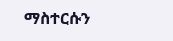ማስተርሱን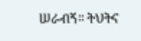ሠራብኝ፡፡ ትህትና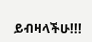ይብዛላችሁ!!!